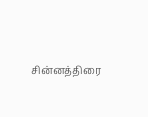சின்னத்திரை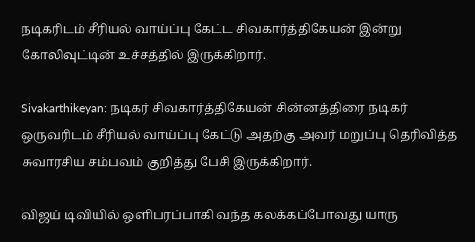நடிகரிடம் சீரியல் வாய்ப்பு கேட்ட சிவகார்த்திகேயன் இன்று கோலிவுட்டின் உச்சத்தில் இருக்கிறார்.

Sivakarthikeyan: நடிகர் சிவகார்த்திகேயன் சின்னத்திரை நடிகர் ஒருவரிடம் சீரியல் வாய்ப்பு கேட்டு அதற்கு அவர் மறுப்பு தெரிவித்த சுவாரசிய சம்பவம் குறித்து பேசி இருக்கிறார்.

விஜய் டிவியில் ஒளிபரப்பாகி வந்த கலக்கப்போவது யாரு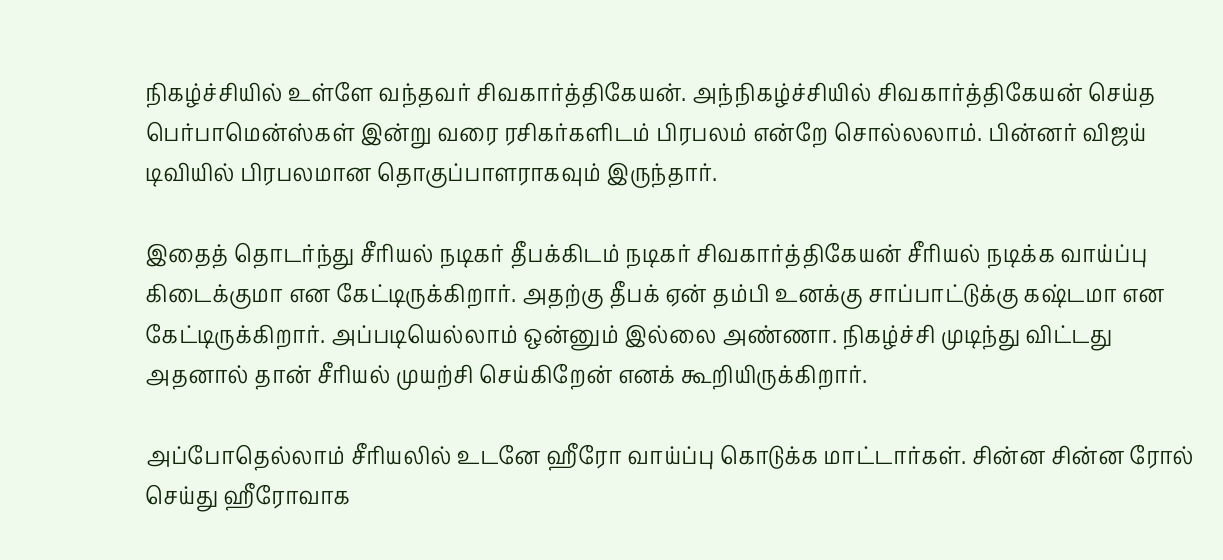நிகழ்ச்சியில் உள்ளே வந்தவர் சிவகார்த்திகேயன். அந்நிகழ்ச்சியில் சிவகார்த்திகேயன் செய்த பெர்பாமென்ஸ்கள் இன்று வரை ரசிகர்களிடம் பிரபலம் என்றே சொல்லலாம். பின்னர் விஜய் டிவியில் பிரபலமான தொகுப்பாளராகவும் இருந்தார்.

இதைத் தொடர்ந்து சீரியல் நடிகர் தீபக்கிடம் நடிகர் சிவகார்த்திகேயன் சீரியல் நடிக்க வாய்ப்பு கிடைக்குமா என கேட்டிருக்கிறார். அதற்கு தீபக் ஏன் தம்பி உனக்கு சாப்பாட்டுக்கு கஷ்டமா என கேட்டிருக்கிறார். அப்படியெல்லாம் ஒன்னும் இல்லை அண்ணா. நிகழ்ச்சி முடிந்து விட்டது அதனால் தான் சீரியல் முயற்சி செய்கிறேன் எனக் கூறியிருக்கிறார்.

அப்போதெல்லாம் சீரியலில் உடனே ஹீரோ வாய்ப்பு கொடுக்க மாட்டார்கள். சின்ன சின்ன ரோல் செய்து ஹீரோவாக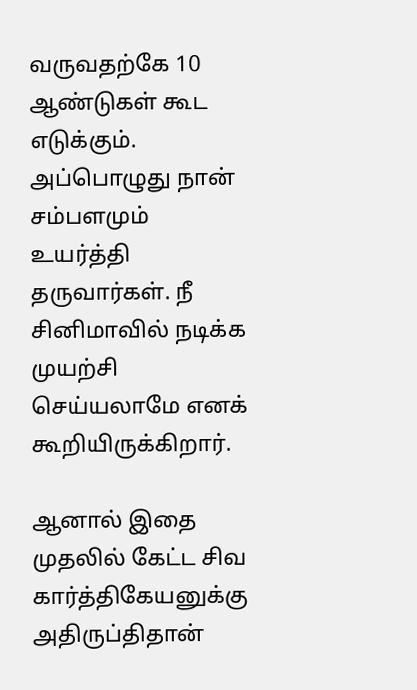வருவதற்கே 10 ஆண்டுகள் கூட எடுக்கும். அப்பொழுது நான் சம்பளமும் உயர்த்தி தருவார்கள். நீ சினிமாவில் நடிக்க முயற்சி செய்யலாமே எனக் கூறியிருக்கிறார்.

ஆனால் இதை முதலில் கேட்ட சிவ கார்த்திகேயனுக்கு அதிருப்திதான்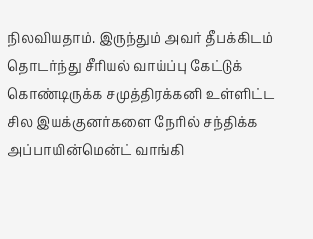நிலவியதாம். இருந்தும் அவர் தீபக்கிடம் தொடர்ந்து சீரியல் வாய்ப்பு கேட்டுக் கொண்டிருக்க சமுத்திரக்கனி உள்ளிட்ட சில இயக்குனர்களை நேரில் சந்திக்க அப்பாயின்மென்ட் வாங்கி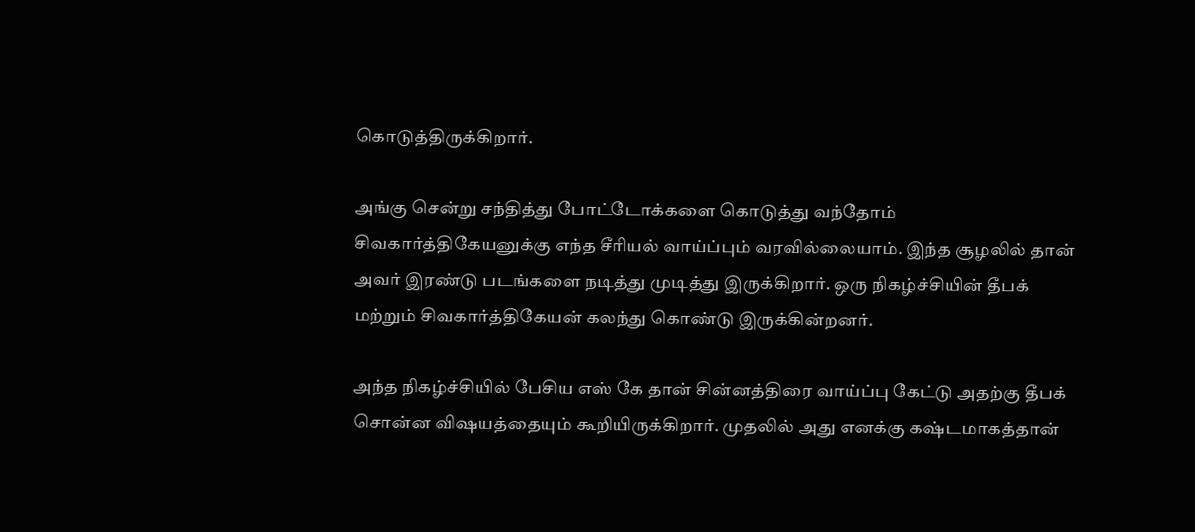கொடுத்திருக்கிறார்.

அங்கு சென்று சந்தித்து போட்டோக்களை கொடுத்து வந்தோம் சிவகார்த்திகேயனுக்கு எந்த சீரியல் வாய்ப்பும் வரவில்லையாம். இந்த சூழலில் தான் அவர் இரண்டு படங்களை நடித்து முடித்து இருக்கிறார். ஒரு நிகழ்ச்சியின் தீபக் மற்றும் சிவகார்த்திகேயன் கலந்து கொண்டு இருக்கின்றனர்.

அந்த நிகழ்ச்சியில் பேசிய எஸ் கே தான் சின்னத்திரை வாய்ப்பு கேட்டு அதற்கு தீபக் சொன்ன விஷயத்தையும் கூறியிருக்கிறார். முதலில் அது எனக்கு கஷ்டமாகத்தான்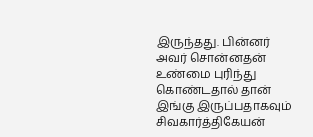இருந்தது. பின்னர் அவர் சொன்னதன் உண்மை புரிந்து கொண்டதால் தான் இங்கு இருப்பதாகவும் சிவகார்த்திகேயன்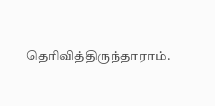தெரிவித்திருந்தாராம்.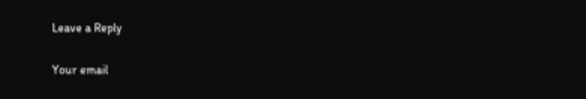Leave a Reply

Your email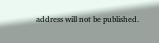address will not be published.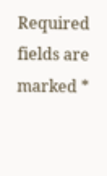Required fields are marked *